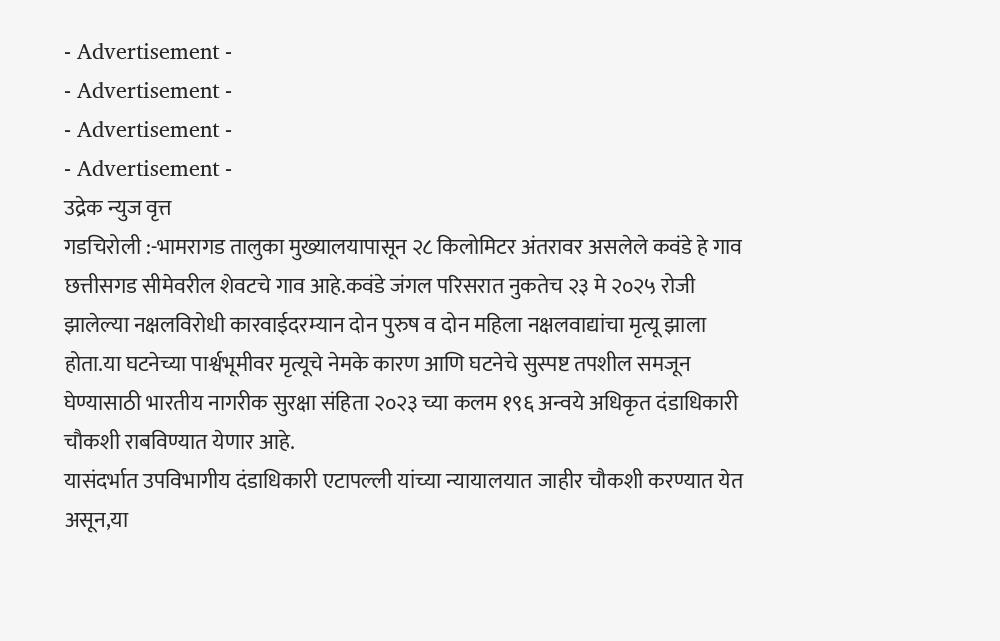- Advertisement -
- Advertisement -
- Advertisement -
- Advertisement -
उद्रेक न्युज वृत्त
गडचिरोली :-भामरागड तालुका मुख्यालयापासून २८ किलोमिटर अंतरावर असलेले कवंडे हे गाव छत्तीसगड सीमेवरील शेवटचे गाव आहे.कवंडे जंगल परिसरात नुकतेच २३ मे २०२५ रोजी झालेल्या नक्षलविरोधी कारवाईदरम्यान दोन पुरुष व दोन महिला नक्षलवाद्यांचा मृत्यू झाला होता.या घटनेच्या पार्श्वभूमीवर मृत्यूचे नेमके कारण आणि घटनेचे सुस्पष्ट तपशील समजून घेण्यासाठी भारतीय नागरीक सुरक्षा संहिता २०२३ च्या कलम १९६ अन्वये अधिकृत दंडाधिकारी चौकशी राबविण्यात येणार आहे.
यासंदर्भात उपविभागीय दंडाधिकारी एटापल्ली यांच्या न्यायालयात जाहीर चौकशी करण्यात येत असून,या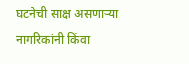घटनेची साक्ष असणाऱ्या नागरिकांनी किंवा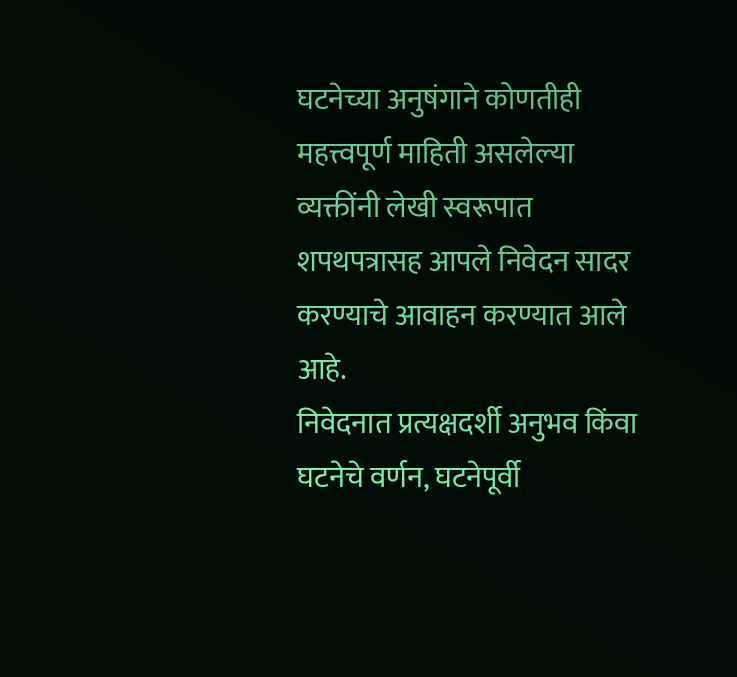घटनेच्या अनुषंगाने कोणतीही महत्त्वपूर्ण माहिती असलेल्या व्यक्तींनी लेखी स्वरूपात शपथपत्रासह आपले निवेदन सादर करण्याचे आवाहन करण्यात आले आहे.
निवेदनात प्रत्यक्षदर्शी अनुभव किंवा घटनेचे वर्णन, घटनेपूर्वी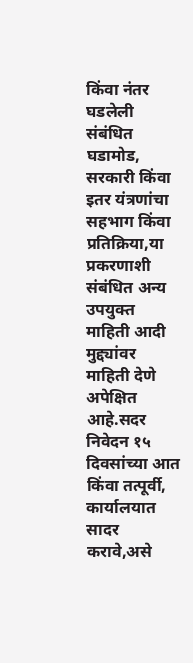किंवा नंतर घडलेली संबंधित घडामोड, सरकारी किंवा इतर यंत्रणांचा सहभाग किंवा प्रतिक्रिया,या प्रकरणाशी संबंधित अन्य उपयुक्त माहिती आदी मुद्द्यांवर माहिती देणे अपेक्षित आहे.सदर निवेदन १५ दिवसांच्या आत किंवा तत्पूर्वी, कार्यालयात सादर करावे,असे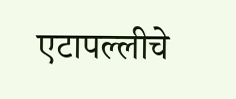एटापल्लीचे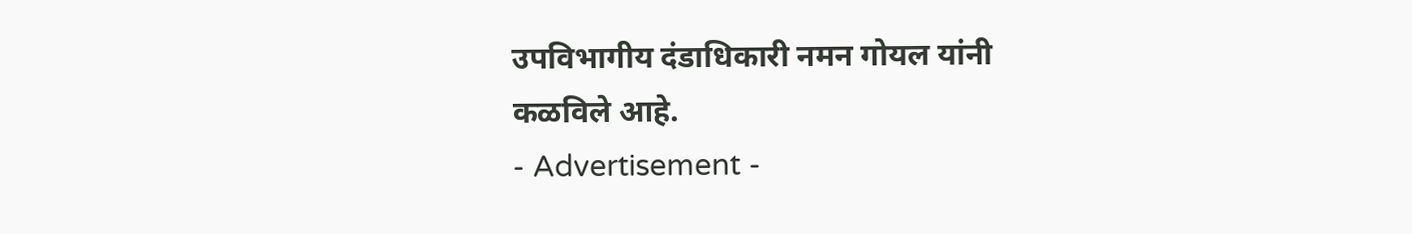उपविभागीय दंडाधिकारी नमन गोयल यांनी कळविले आहे.
- Advertisement -